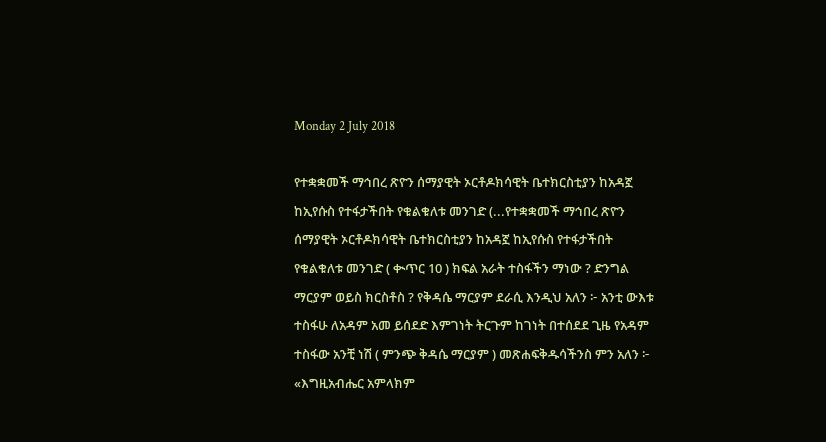Monday 2 July 2018

የተቋቋመች ማኅበረ ጽዮን ሰማያዊት ኦርቶዶክሳዊት ቤተክርስቲያን ከአዳኟ ከኢየሱስ የተፋታችበት የቁልቁለቱ መንገድ (...የተቋቋመች ማኅበረ ጽዮን ሰማያዊት ኦርቶዶክሳዊት ቤተክርስቲያን ከአዳኟ ከኢየሱስ የተፋታችበት የቁልቁለቱ መንገድ ( ቊጥር 10 ) ክፍል አራት ተስፋችን ማነው ? ድንግል ማርያም ወይስ ክርስቶስ ? የቅዳሴ ማርያም ደራሲ እንዲህ አለን ፦ አንቲ ውእቱ ተስፋሁ ለአዳም አመ ይሰደድ እምገነት ትርጉም ከገነት በተሰደደ ጊዜ የአዳም ተስፋው አንቺ ነሽ ( ምንጭ ቅዳሴ ማርያም ) መጽሐፍቅዱሳችንስ ምን አለን ፦ «እግዚአብሔር አምላክም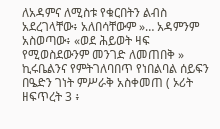ለአዳምና ለሚስቱ የቁርበትን ልብስ አደረገላቸው፥ አለበሳቸውም »… አዳምንም አስወጣው፥ «ወደ ሕይወት ዛፍ የሚወስደውንም መንገድ ለመጠበቅ » ኪሩቤልንና የምትገለባበጥ የነበልባል ሰይፍን በዔድን ገነት ምሥራቅ አስቀመጠ ( ኦሪት ዘፍጥረት 3 ፥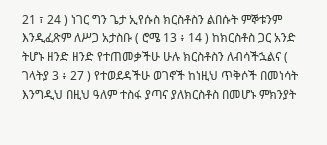21 ፣ 24 ) ነገር ግን ጌታ ኢየሱስ ክርስቶስን ልበሱት ምኞቱንም እንዲፈጽም ለሥጋ አታስቡ ( ሮሜ 13 ፥ 14 ) ከክርስቶስ ጋር አንድ ትሆኑ ዘንድ ዘንድ የተጠመቃችሁ ሁሉ ክርስቶስን ለብሳችኋልና ( ገላትያ 3 ፥ 27 ) የተወደዳችሁ ወገኖች ከነዚህ ጥቅሶች በመነሳት እንግዲህ በዚህ ዓለም ተስፋ ያጣና ያለክርስቶስ በመሆኑ ምክንያት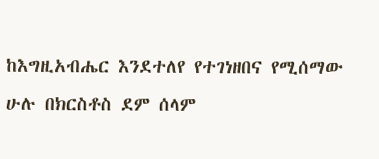ከእግዚአብሔር እንደተለየ የተገነዘበና የሚሰማው ሁሉ በክርስቶስ ደም ሰላም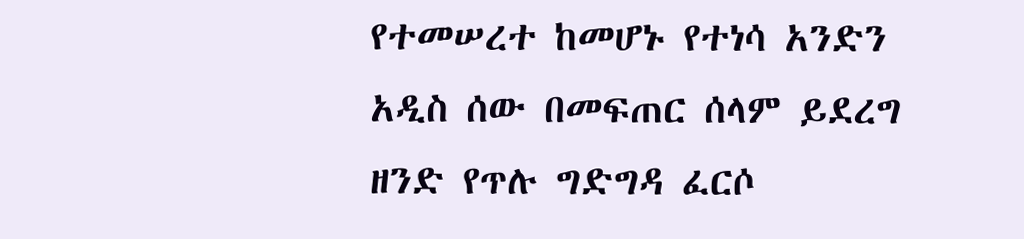የተመሠረተ ከመሆኑ የተነሳ አንድን አዲስ ሰው በመፍጠር ሰላም ይደረግ ዘንድ የጥሉ ግድግዳ ፈርሶ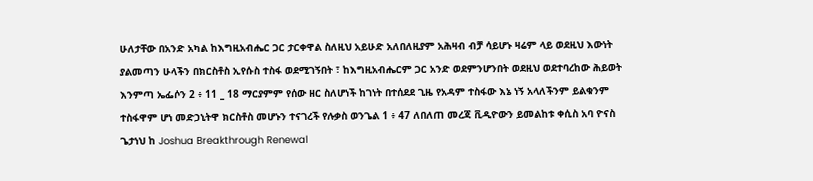ሁለታቸው በአንድ አካል ከእግዚአብሔር ጋር ታርቀዋል ስለዚህ አይሁድ አለበለዚያም አሕዛብ ብቻ ሳይሆኑ ዛሬም ላይ ወደዚህ እውነት ያልመጣን ሁላችን በክርስቶስ ኢየሱስ ተስፋ ወደሚገኝበት ፣ ከእግዚአብሔርም ጋር አንድ ወደምንሆንበት ወደዚህ ወደተባረከው ሕይወት እንምጣ ኤፌሶን 2 ፥ 11 _ 18 ማርያምም የሰው ዘር ስለሆነች ከገነት በተሰደደ ጊዜ የአዳም ተስፋው እኔ ነኝ አላለችንም ይልቁንም ተስፋዋም ሆነ መድኃኒትዋ ክርስቶስ መሆኑን ተናገረች የሉቃስ ወንጌል 1 ፥ 47 ለበለጠ መረጃ ቪዲዮውን ይመልከቱ ቀሲስ አባ ዮናስ ጌታነህ ከ Joshua Breakthrough Renewal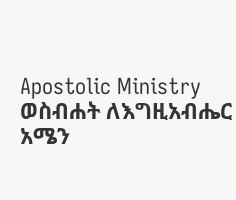Apostolic Ministry ወስብሐት ለእግዚአብሔር አሜን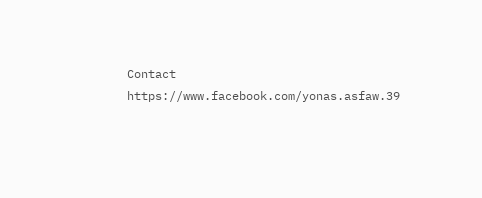Contact https://www.facebook.com/yonas.asfaw.39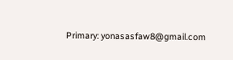Primary: yonasasfaw8@gmail.com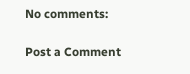No comments:

Post a Comment